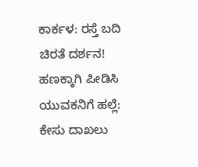ಕಾರ್ಕಳ: ರಸ್ತೆ ಬದಿ ಚಿರತೆ ದರ್ಶನ!
ಹಣಕ್ಕಾಗಿ ಪೀಡಿಸಿ ಯುವಕನಿಗೆ ಹಲ್ಲೆ: ಕೇಸು ದಾಖಲು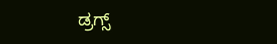ಡ್ರಗ್ಸ್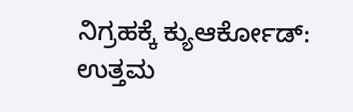ನಿಗ್ರಹಕ್ಕೆ ಕ್ಯುಆರ್ಕೋಡ್: ಉತ್ತಮ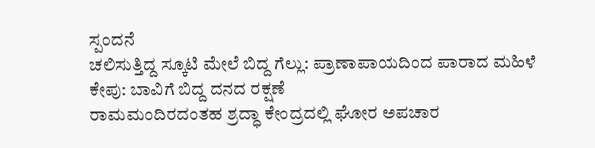ಸ್ಪಂದನೆ
ಚಲಿಸುತ್ತಿದ್ದ ಸ್ಕೂಟಿ ಮೇಲೆ ಬಿದ್ದ ಗೆಲ್ಲು: ಪ್ರಾಣಾಪಾಯದಿಂದ ಪಾರಾದ ಮಹಿಳೆ
ಕೇಪು: ಬಾವಿಗೆ ಬಿದ್ದ ದನದ ರಕ್ಷಣೆ
ರಾಮಮಂದಿರದಂತಹ ಶ್ರದ್ಧಾ ಕೇಂದ್ರದಲ್ಲಿ ಘೋರ ಅಪಚಾರ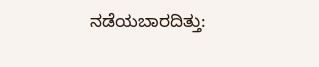ನಡೆಯಬಾರದಿತ್ತು: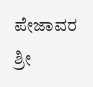ಪೇಜಾವರ ಶ್ರೀ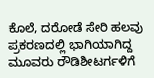ಕೊಲೆ, ದರೋಡೆ ಸೇರಿ ಹಲವು ಪ್ರಕರಣದಲ್ಲಿ ಭಾಗಿಯಾಗಿದ್ದ ಮೂವರು ರೌಡಿಶೀಟರ್ಗಳಿಗೆ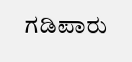ಗಡಿಪಾರು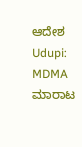ಆದೇಶ
Udupi: MDMA ಮಾರಾಟ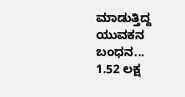ಮಾಡುತ್ತಿದ್ದ ಯುವಕನ ಬಂಧನ... 1.52 ಲಕ್ಷ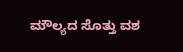ಮೌಲ್ಯದ ಸೊತ್ತು ವಶ